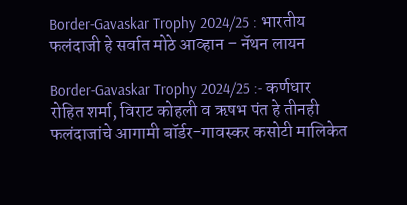Border-Gavaskar Trophy 2024/25 : भारतीय फलंदाजी हे सर्वात मोठे आव्हान – नॅथन लायन

Border-Gavaskar Trophy 2024/25 :- कर्णधार रोहित शर्मा, विराट कोहली व ऋषभ पंत हे तीनही फलंदाजांचे आगामी बॉर्डर-गावस्कर कसोटी मालिकेत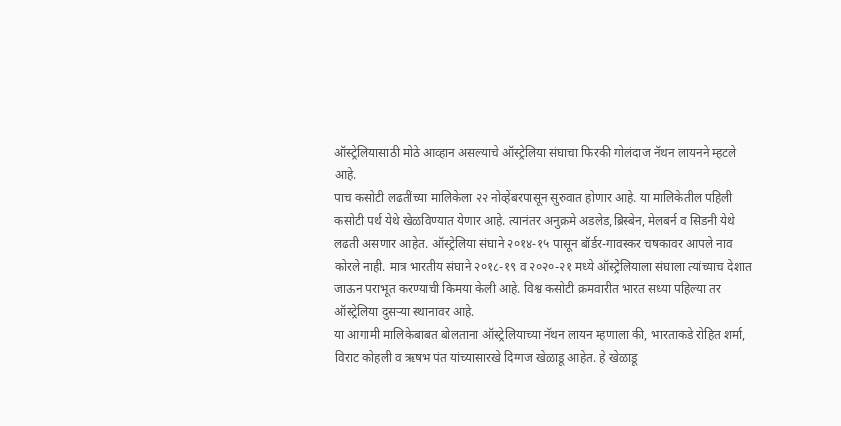ऑस्ट्रेलियासाठी मोठे आव्हान असल्याचे ऑस्ट्रेलिया संघाचा फिरकी गोलंदाज नॅथन लायनने म्हटले आहे.
पाच कसोटी लढतींच्या मालिकेला २२ नोव्हेंबरपासून सुरुवात होणार आहे. या मालिकेतील पहिली कसोटी पर्थ येथे खेळविण्यात येणार आहे. त्यानंतर अनुक्रमे अडलेड,ब्रिस्बेन, मेलबर्न व सिडनी येथे लढती असणार आहेत. ऑस्ट्रेलिया संघाने २०१४-१५ पासून बॉर्डर-गावस्कर चषकावर आपले नाव कोरले नाही. मात्र भारतीय संघाने २०१८-१९ व २०२०-२१ मध्ये ऑस्ट्रेलियाला संघाला त्यांच्याच देशात जाऊन पराभूत करण्याची किमया केली आहे. विश्व कसोटी क्रमवारीत भारत सध्या पहिल्या तर ऑस्ट्रेलिया दुसऱ्या स्थानावर आहे.
या आगामी मालिकेबाबत बोलताना ऑस्ट्रेलियाच्या नॅथन लायन म्हणाला की, भारताकडे रोहित शर्मा, विराट कोहली व ऋषभ पंत यांच्यासारखे दिग्गज खेळाडू आहेत. हे खेळाडू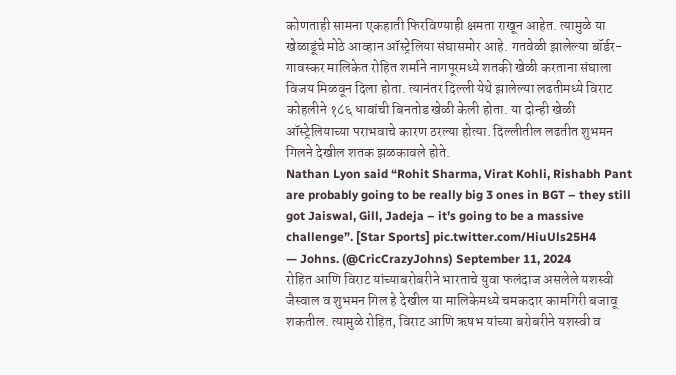कोणताही सामना एकहाती फिरविण्याही क्षमता राखून आहेत. त्यामुळे या खेळाडूंचे मोठे आव्हान ऑस्ट्रेलिया संघासमोर आहे. गतवेळी झालेल्या बॉर्डर-गावस्कर मालिकेत रोहित शर्माने नागपूरमध्ये शतकी खेळी करताना संघाला विजय मिळवून दिला होता. त्यानंतर दिल्ली येथे झालेल्या लढतीमध्ये विराट कोहलीने १८६ धावांची बिनतोड खेळी केली होता. या दोन्ही खेळी ऑस्ट्रेलियाच्या पराभवाचे कारण ठरल्या होत्या. दिल्लीतील लढतीत शुभमन गिलने देखील शतक झळकावले होते.
Nathan Lyon said “Rohit Sharma, Virat Kohli, Rishabh Pant are probably going to be really big 3 ones in BGT – they still got Jaiswal, Gill, Jadeja – it’s going to be a massive challenge”. [Star Sports] pic.twitter.com/HiuUls25H4
— Johns. (@CricCrazyJohns) September 11, 2024
रोहित आणि विराट यांच्याबरोबरीने भारताचे युवा फलंदाज असलेले यशस्वी जैस्वाल व शुभमन गिल हे देखील या मालिकेमध्ये चमकदार कामगिरी बजावू शकतील. त्यामुळे रोहित, विराट आणि ऋषभ यांच्या बरोबरीने यशस्वी व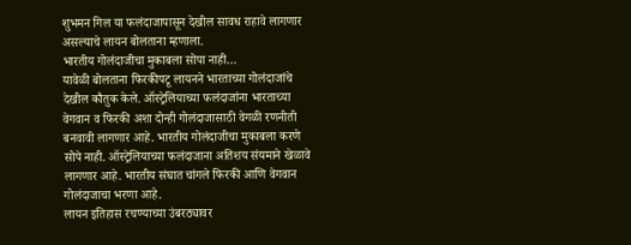शुभमन गिल या फलंदाजापासून देखील सावध राहावे लागणार असल्याचे लायन बोलताना म्हणाला.
भारतीय गोलंदाजीचा मुकाबला सोपा नाही…
यावेळी बोलताना फिरकीपटू लायनने भारताच्या गोलंदाजांचे देखील कौतुक केले. ऑस्ट्रेलियाच्या फलंदाजांना भारताच्या वेगवान व फिरकी अशा दोन्ही गोलंदाजासाठी वेगळी रणनीती बनवावी लागणार आहे. भारतीय गोलंदाजीचा मुकाबला करणे सोपे नाही. ऑस्ट्रेलियाच्या फलंदाजाना अतिशय संयमाने खेळावे लागणार आहे. भारतीय संघात चांगले फिरकी आणि वेगवान गोलंदाजाचा भरणा आहे.
लायन इतिहास रचण्याच्या उंबरठ्यावर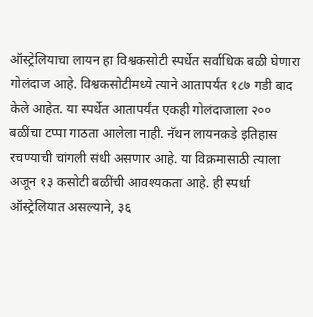ऑस्ट्रेलियाचा लायन हा विश्वकसोटी स्पर्धेत सर्वाधिक बळी घेणारा गोलंदाज आहे. विश्वकसोटीमध्ये त्याने आतापर्यंत १८७ गडी बाद केले आहेत. या स्पर्धेत आतापर्यंत एकही गोलंदाजाला २०० बळींचा टप्पा गाठता आलेला नाही. नॅथन लायनकडे इतिहास रचण्याची चांगली संधी असणार आहे. या विक्रमासाठी त्याला अजून १३ कसोटी बळींची आवश्यकता आहे. ही स्पर्धा ऑस्ट्रेलियात असल्याने, ३६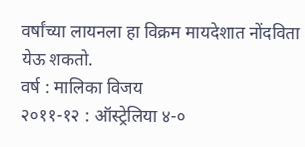वर्षांच्या लायनला हा विक्रम मायदेशात नोंदविता येऊ शकतो.
वर्ष : मालिका विजय
२०११-१२ : ऑस्ट्रेलिया ४-०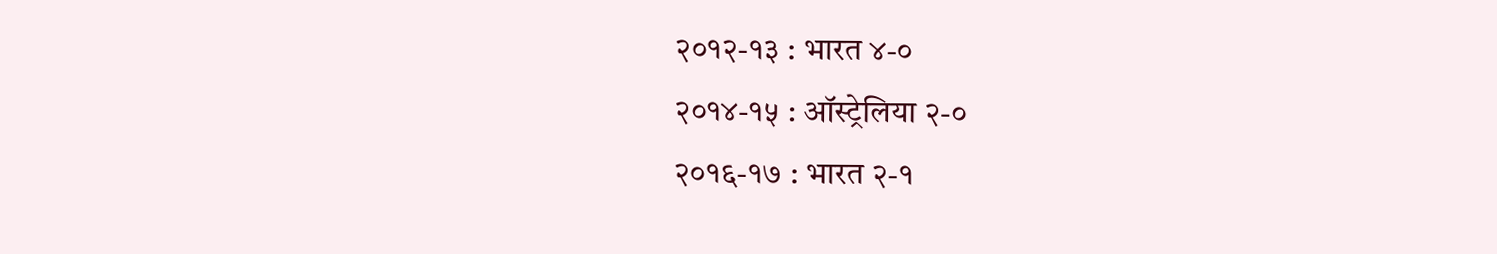२०१२-१३ : भारत ४-०
२०१४-१५ : ऑस्ट्रेलिया २-०
२०१६-१७ : भारत २-१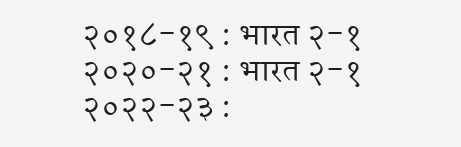२०१८-१९ : भारत २-१
२०२०-२१ : भारत २-१
२०२२-२३ :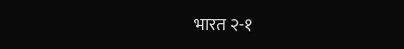भारत २-१